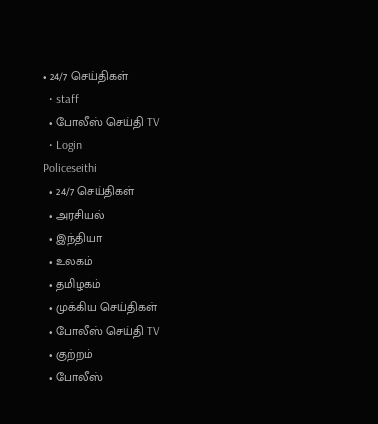• 24/7 செய்திகள்
  • staff
  • போலீஸ் செய்தி TV
  • Login
Policeseithi
  • 24/7 செய்திகள்
  • அரசியல்
  • இந்தியா
  • உலகம்
  • தமிழகம்
  • முக்கிய செய்திகள்
  • போலீஸ் செய்தி TV
  • குற்றம்
  • போலீஸ்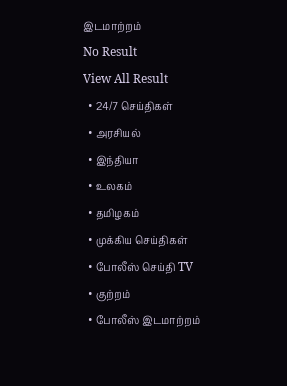இடமாற்றம்
No Result
View All Result
  • 24/7 செய்திகள்
  • அரசியல்
  • இந்தியா
  • உலகம்
  • தமிழகம்
  • முக்கிய செய்திகள்
  • போலீஸ் செய்தி TV
  • குற்றம்
  • போலீஸ் இடமாற்றம்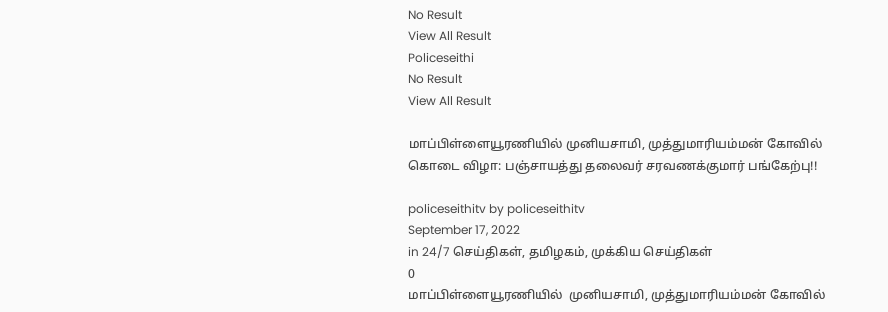No Result
View All Result
Policeseithi
No Result
View All Result

மாப்பிள்ளையூரணியில் முனியசாமி, முத்துமாரியம்மன் கோவில் கொடை விழா: பஞ்சாயத்து தலைவர் சரவணக்குமார் பங்கேற்பு!!

policeseithitv by policeseithitv
September 17, 2022
in 24/7 செய்திகள், தமிழகம், முக்கிய செய்திகள்
0
மாப்பிள்ளையூரணியில்  முனியசாமி, முத்துமாரியம்மன் கோவில்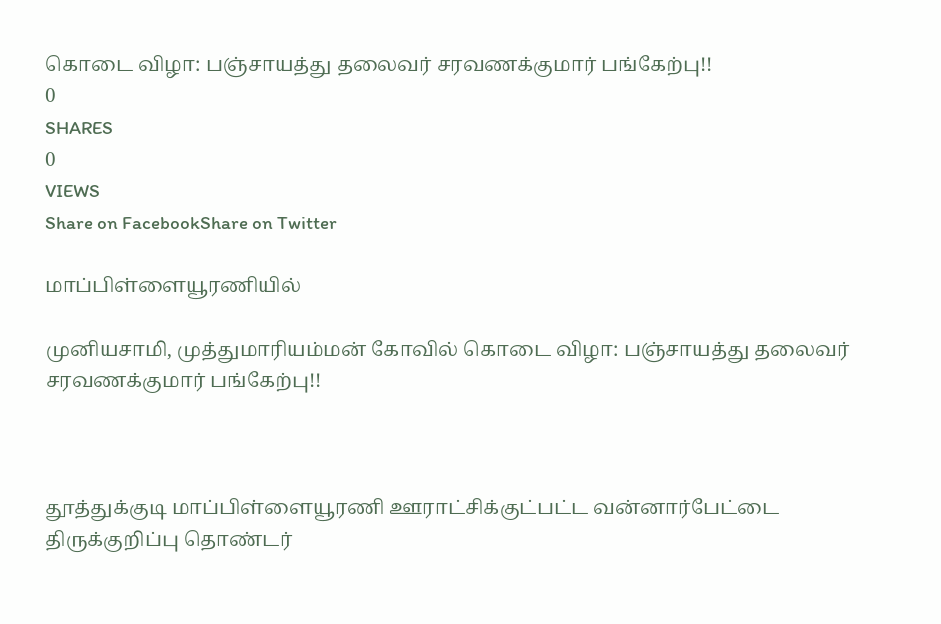கொடை விழா: பஞ்சாயத்து தலைவர் சரவணக்குமார் பங்கேற்பு!!
0
SHARES
0
VIEWS
Share on FacebookShare on Twitter

மாப்பிள்ளையூரணியில்

முனியசாமி, முத்துமாரியம்மன் கோவில் கொடை விழா: பஞ்சாயத்து தலைவர் சரவணக்குமார் பங்கேற்பு!!



தூத்துக்குடி மாப்பிள்ளையூரணி ஊராட்சிக்குட்பட்ட வன்னார்பேட்டை திருக்குறிப்பு தொண்டர்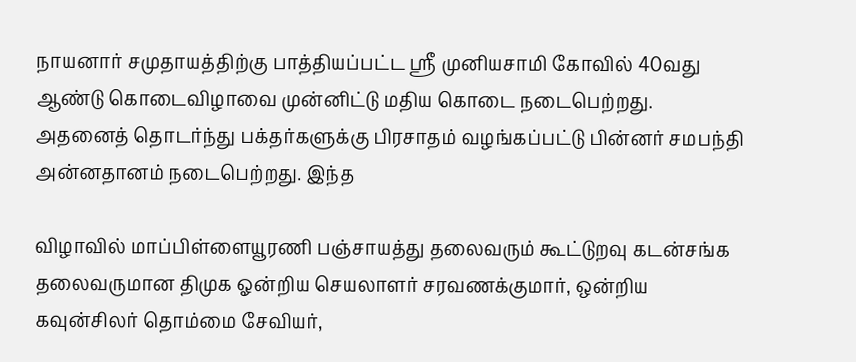நாயனார் சமுதாயத்திற்கு பாத்தியப்பட்ட ஸ்ரீ முனியசாமி கோவில் 40வது ஆண்டு கொடைவிழாவை முன்னிட்டு மதிய கொடை நடைபெற்றது. அதனைத் தொடர்ந்து பக்தர்களுக்கு பிரசாதம் வழங்கப்பட்டு பின்னர் சமபந்தி அன்னதானம் நடைபெற்றது. இந்த

விழாவில் மாப்பிள்ளையூரணி பஞ்சாயத்து தலைவரும் கூட்டுறவு கடன்சங்க தலைவருமான திமுக ஓன்றிய செயலாளர் சரவணக்குமார், ஒன்றிய கவுன்சிலர் தொம்மை சேவியர்,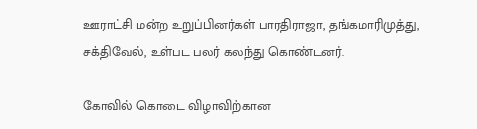ஊராட்சி மன்ற உறுப்பினர்கள் பாரதிராஜா, தங்கமாரிமுத்து, சக்திவேல், உள்பட பலர் கலந்து கொண்டனர்.

கோவில் கொடை விழாவிற்கான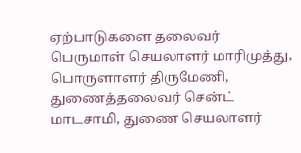ஏற்பாடுகளை தலைவர் பெருமாள் செயலாளர் மாரிமுத்து, பொருளாளர் திருமேணி, துணைத்தலைவர் சென்ட் மாடசாமி, துணை செயலாளர்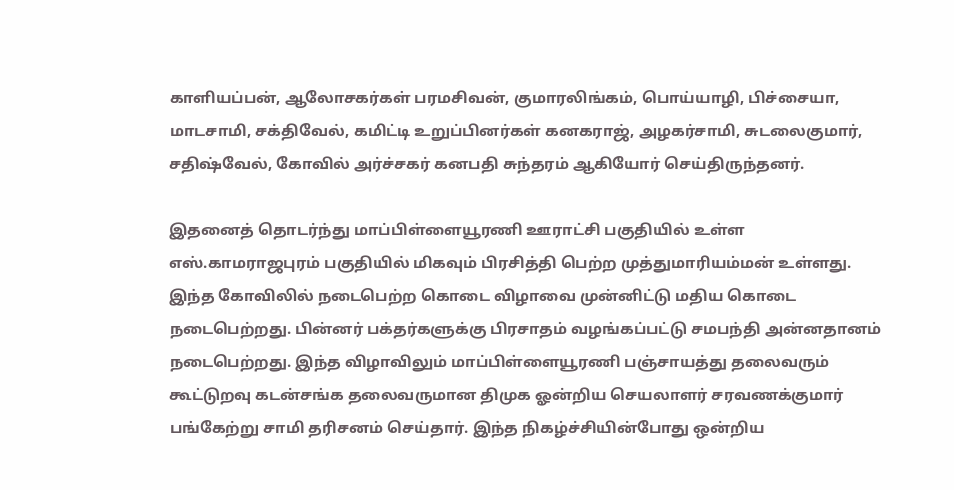காளியப்பன், ஆலோசகர்கள் பரமசிவன், குமாரலிங்கம், பொய்யாழி, பிச்சையா, மாடசாமி, சக்திவேல், கமிட்டி உறுப்பினர்கள் கனகராஜ், அழகர்சாமி, சுடலைகுமார், சதிஷ்வேல், கோவில் அர்ச்சகர் கனபதி சுந்தரம் ஆகியோர் செய்திருந்தனர்.

இதனைத் தொடர்ந்து மாப்பிள்ளையூரணி ஊராட்சி பகுதியில் உள்ள எஸ்.காமராஜபுரம் பகுதியில் மிகவும் பிரசித்தி பெற்ற முத்துமாரியம்மன் உள்ளது. இந்த கோவிலில் நடைபெற்ற கொடை விழாவை முன்னிட்டு மதிய கொடை நடைபெற்றது. பின்னர் பக்தர்களுக்கு பிரசாதம் வழங்கப்பட்டு சமபந்தி அன்னதானம் நடைபெற்றது. இந்த விழாவிலும் மாப்பிள்ளையூரணி பஞ்சாயத்து தலைவரும் கூட்டுறவு கடன்சங்க தலைவருமான திமுக ஓன்றிய செயலாளர் சரவணக்குமார் பங்கேற்று சாமி தரிசனம் செய்தார். இந்த நிகழ்ச்சியின்போது ஒன்றிய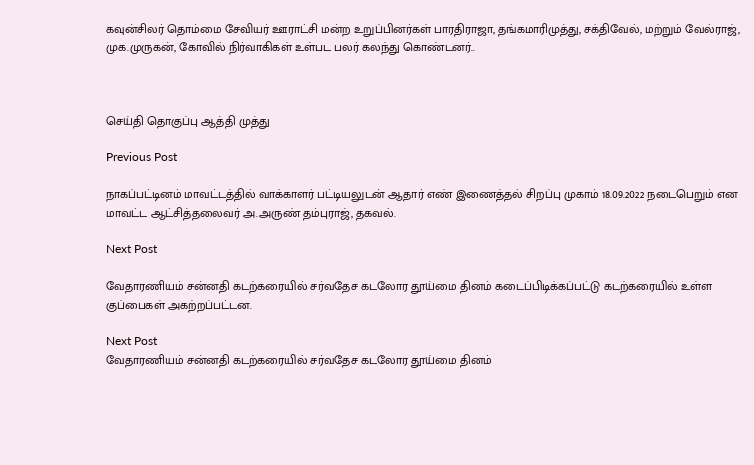கவுன்சிலர் தொம்மை சேவியர் ஊராட்சி மன்ற உறுப்பினர்கள் பாரதிராஜா, தங்கமாரிமுத்து, சக்திவேல், மற்றும் வேல்ராஜ், முக.முருகன், கோவில் நிர்வாகிகள் உள்பட பலர் கலந்து கொண்டனர்..



செய்தி தொகுப்பு ஆத்தி முத்து

Previous Post

நாகப்பட்டினம் மாவட்டத்தில் வாக்காளர் பட்டியலுடன் ஆதார் எண் இணைத்தல் சிறப்பு முகாம் 18.09.2022 நடைபெறும் என மாவட்ட ஆட்சித்தலைவர் அ.அருண் தம்புராஜ், தகவல்.

Next Post

வேதாரணியம் சன்னதி கடற்கரையில் சர்வதேச கடலோர தூய்மை தினம் கடைப்பிடிக்கப்பட்டு கடற்கரையில் உள்ள குப்பைகள் அகற்றப்பட்டன.

Next Post
வேதாரணியம் சன்னதி கடற்கரையில் சர்வதேச கடலோர தூய்மை தினம்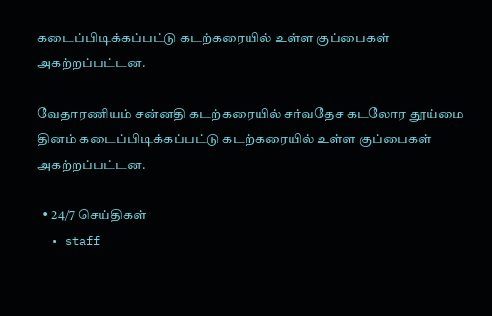கடைப்பிடிக்கப்பட்டு கடற்கரையில் உள்ள குப்பைகள் அகற்றப்பட்டன.

வேதாரணியம் சன்னதி கடற்கரையில் சர்வதேச கடலோர தூய்மை தினம் கடைப்பிடிக்கப்பட்டு கடற்கரையில் உள்ள குப்பைகள் அகற்றப்பட்டன.

  • 24/7 செய்திகள்
  • staff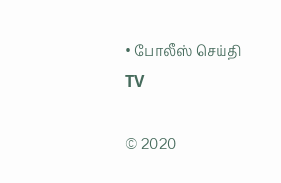• போலீஸ் செய்தி TV

© 2020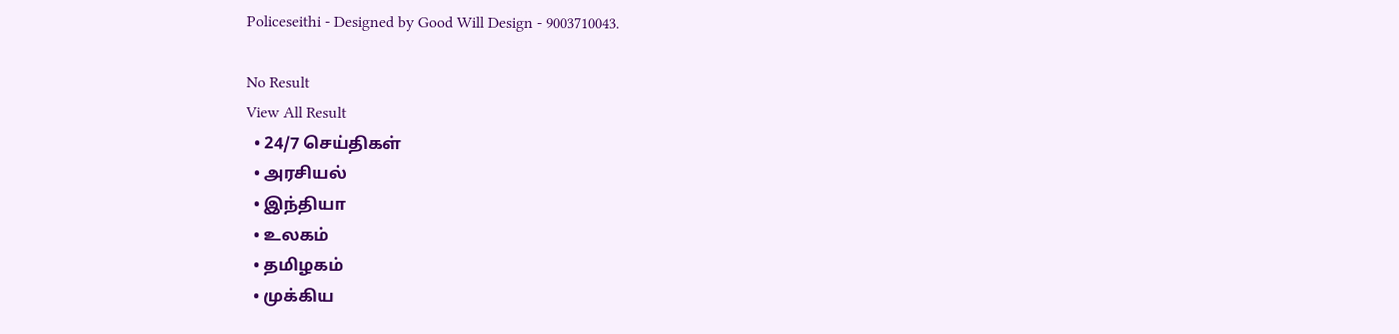Policeseithi - Designed by Good Will Design - 9003710043.

No Result
View All Result
  • 24/7 செய்திகள்
  • அரசியல்
  • இந்தியா
  • உலகம்
  • தமிழகம்
  • முக்கிய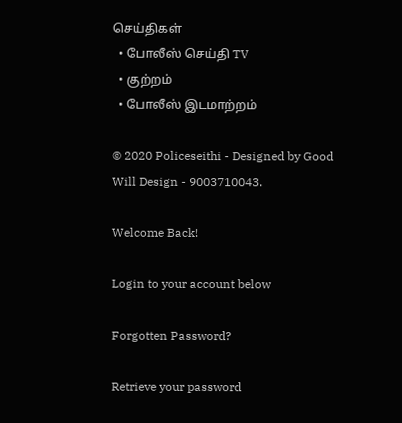செய்திகள்
  • போலீஸ் செய்தி TV
  • குற்றம்
  • போலீஸ் இடமாற்றம்

© 2020 Policeseithi - Designed by Good Will Design - 9003710043.

Welcome Back!

Login to your account below

Forgotten Password?

Retrieve your password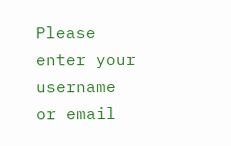Please enter your username or email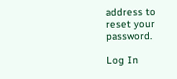address to reset your password.

Log In